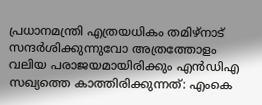പ്രധാനമന്ത്രി എത്രയധികം തമിഴ്‌നാട് സന്ദർശിക്കുന്നുവോ അത്രത്തോളം വലിയ പരാജയമായിരിക്കും എൻഡിഎ സഖ്യത്തെ കാത്തിരിക്കുന്നത്: എംകെ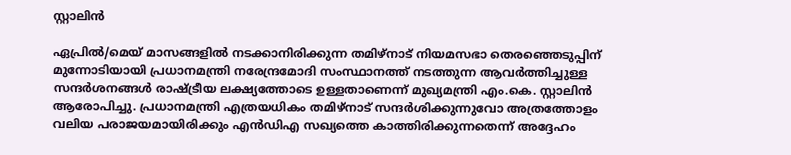സ്റ്റാലിൻ

ഏപ്രിൽ/മെയ് മാസങ്ങളിൽ നടക്കാനിരിക്കുന്ന തമിഴ്‌നാട് നിയമസഭാ തെരഞ്ഞെടുപ്പിന് മുന്നോടിയായി പ്രധാനമന്ത്രി നരേന്ദ്രമോദി സംസ്ഥാനത്ത് നടത്തുന്ന ആവർത്തിച്ചുള്ള സന്ദർശനങ്ങൾ രാഷ്ട്രീയ ലക്ഷ്യത്തോടെ ഉള്ളതാണെന്ന് മുഖ്യമന്ത്രി എം.കെ. സ്റ്റാലിൻ ആരോപിച്ചു. പ്രധാനമന്ത്രി എത്രയധികം തമിഴ്‌നാട് സന്ദർശിക്കുന്നുവോ അത്രത്തോളം വലിയ പരാജയമായിരിക്കും എൻഡിഎ സഖ്യത്തെ കാത്തിരിക്കുന്നതെന്ന് അദ്ദേഹം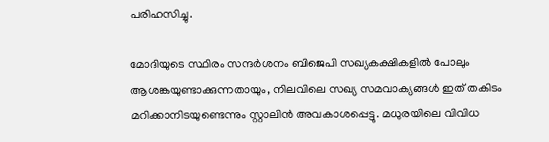പരിഹസിച്ചു.

മോദിയുടെ സ്ഥിരം സന്ദർശനം ബിജെപി സഖ്യകക്ഷികളിൽ പോലും ആശങ്കയുണ്ടാക്കുന്നതായും, നിലവിലെ സഖ്യ സമവാക്യങ്ങൾ ഇത് തകിടം മറിക്കാനിടയുണ്ടെന്നും സ്റ്റാലിൻ അവകാശപ്പെട്ടു. മധുരയിലെ വിവിധ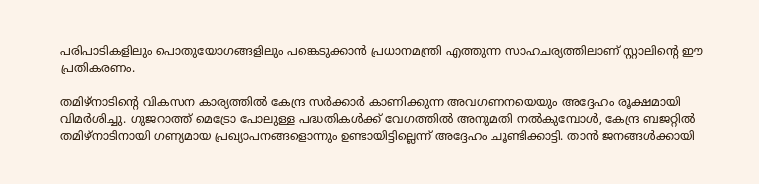പരിപാടികളിലും പൊതുയോഗങ്ങളിലും പങ്കെടുക്കാൻ പ്രധാനമന്ത്രി എത്തുന്ന സാഹചര്യത്തിലാണ് സ്റ്റാലിന്റെ ഈ പ്രതികരണം.

തമിഴ്‌നാടിന്റെ വികസന കാര്യത്തിൽ കേന്ദ്ര സർക്കാർ കാണിക്കുന്ന അവഗണനയെയും അദ്ദേഹം രൂക്ഷമായി വിമർശിച്ചു. ഗുജറാത്ത് മെട്രോ പോലുള്ള പദ്ധതികൾക്ക് വേഗത്തിൽ അനുമതി നൽകുമ്പോൾ, കേന്ദ്ര ബജറ്റിൽ തമിഴ്‌നാടിനായി ഗണ്യമായ പ്രഖ്യാപനങ്ങളൊന്നും ഉണ്ടായിട്ടില്ലെന്ന് അദ്ദേഹം ചൂണ്ടിക്കാട്ടി. താൻ ജനങ്ങൾക്കായി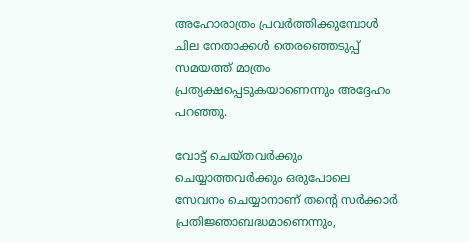അഹോരാത്രം പ്രവർത്തിക്കുമ്പോൾ ചില നേതാക്കൾ തെരഞ്ഞെടുപ്പ് സമയത്ത് മാത്രം പ്രത്യക്ഷപ്പെടുകയാണെന്നും അദ്ദേഹം പറഞ്ഞു.

വോട്ട് ചെയ്തവർക്കും ചെയ്യാത്തവർക്കും ഒരുപോലെ സേവനം ചെയ്യാനാണ് തന്റെ സർക്കാർ പ്രതിജ്ഞാബദ്ധമാണെന്നും,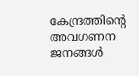കേന്ദ്രത്തിന്റെ അവഗണന ജനങ്ങൾ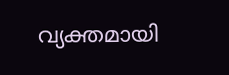വ്യക്തമായി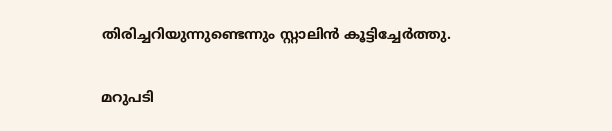തിരിച്ചറിയുന്നുണ്ടെന്നും സ്റ്റാലിൻ കൂട്ടിച്ചേർത്തു.

മറുപടി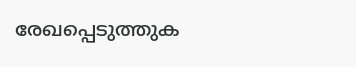രേഖപ്പെടുത്തുക